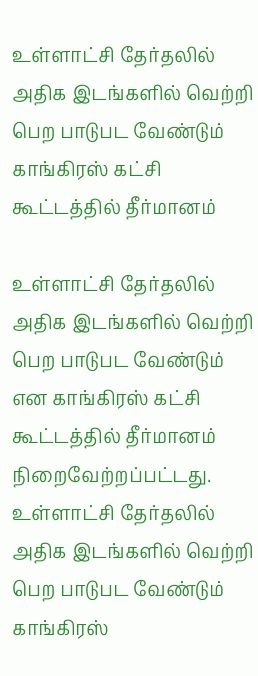உள்ளாட்சி தேர்தலில் அதிக இடங்களில் வெற்றி பெற பாடுபட வேண்டும் காங்கிரஸ் கட்சி கூட்டத்தில் தீர்மானம்

உள்ளாட்சி தேர்தலில் அதிக இடங்களில் வெற்றி பெற பாடுபட வேண்டும் என காங்கிரஸ் கட்சி கூட்டத்தில் தீர்மானம் நிறைவேற்றப்பட்டது.
உள்ளாட்சி தேர்தலில் அதிக இடங்களில் வெற்றி பெற பாடுபட வேண்டும் காங்கிரஸ்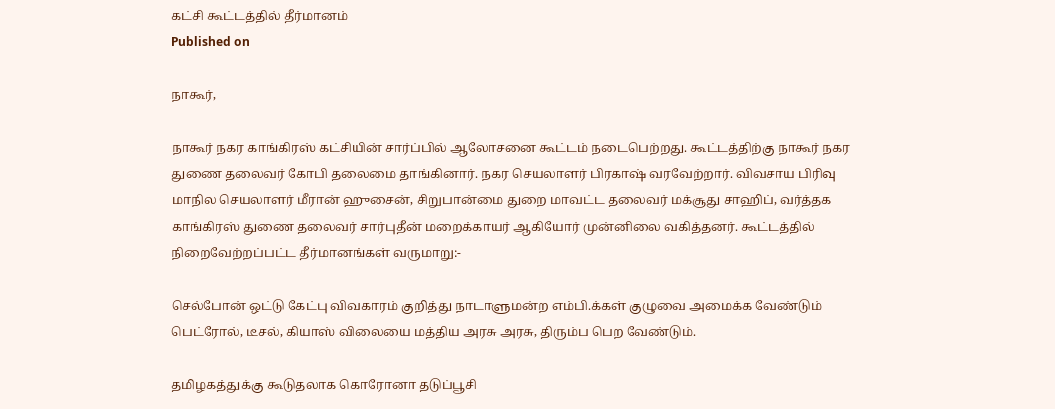கட்சி கூட்டத்தில் தீர்மானம்
Published on

நாகூர்,

நாகூர் நகர காங்கிரஸ் கட்சியின் சார்ப்பில் ஆலோசனை கூட்டம் நடைபெற்றது. கூட்டத்திற்கு நாகூர் நகர துணை தலைவர் கோபி தலைமை தாங்கினார். நகர செயலாளர் பிரகாஷ் வரவேற்றார். விவசாய பிரிவு மாநில செயலாளர் மீரான் ஹுசைன், சிறுபான்மை துறை மாவட்ட தலைவர் மக்சூது சாஹிப், வர்த்தக காங்கிரஸ் துணை தலைவர் சார்புதீன் மறைக்காயர் ஆகியோர் முன்னிலை வகித்தனர். கூட்டத்தில் நிறைவேற்றப்பட்ட தீர்மானங்கள் வருமாறு:-

செல்போன் ஒட்டு கேட்பு விவகாரம் குறித்து நாடாளுமன்ற எம்பி.க்கள் குழுவை அமைக்க வேண்டும் பெட்ரோல், டீசல், கியாஸ் விலையை மத்திய அரசு அரசு, திரும்ப பெற வேண்டும்.

தமிழகத்துக்கு கூடுதலாக கொரோனா தடுப்பூசி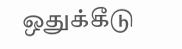ஒதுக்கீடு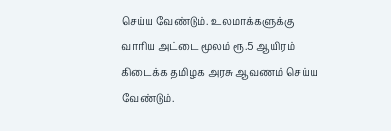செய்ய வேண்டும். உலமாக்களுக்கு வாரிய அட்டை மூலம் ரூ.5 ஆயிரம் கிடைக்க தமிழக அரசு ஆவணம் செய்ய வேண்டும்.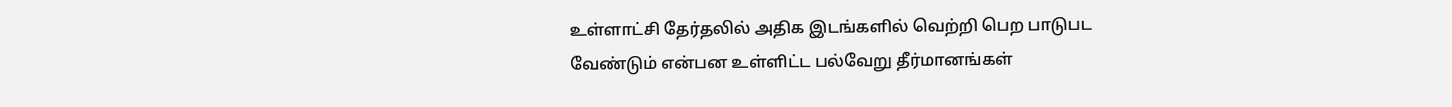உள்ளாட்சி தேர்தலில் அதிக இடங்களில் வெற்றி பெற பாடுபட வேண்டும் என்பன உள்ளிட்ட பல்வேறு தீர்மானங்கள்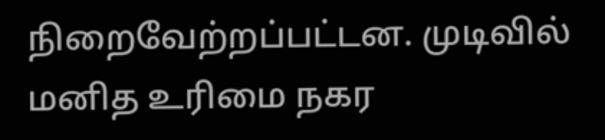நிறைவேற்றப்பட்டன. முடிவில் மனித உரிமை நகர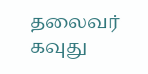தலைவர் கவுது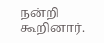நன்றி கூறினார்.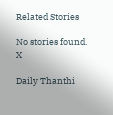Related Stories

No stories found.
X

Daily Thanthi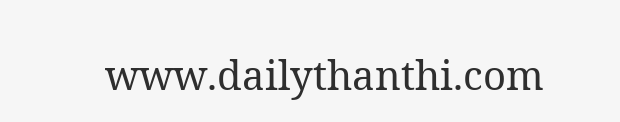www.dailythanthi.com